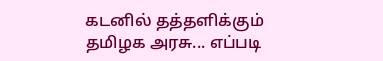கடனில் தத்தளிக்கும் தமிழக அரசு... எப்படி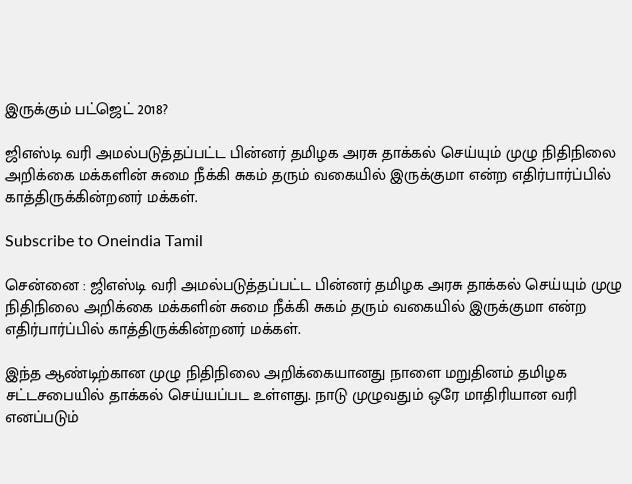இருக்கும் பட்ஜெட் 2018?

ஜிஎஸ்டி வரி அமல்படுத்தப்பட்ட பின்னர் தமிழக அரசு தாக்கல் செய்யும் முழு நிதிநிலை அறிக்கை மக்களின் சுமை நீக்கி சுகம் தரும் வகையில் இருக்குமா என்ற எதிர்பார்ப்பில் காத்திருக்கின்றனர் மக்கள்.

Subscribe to Oneindia Tamil

சென்னை : ஜிஎஸ்டி வரி அமல்படுத்தப்பட்ட பின்னர் தமிழக அரசு தாக்கல் செய்யும் முழு நிதிநிலை அறிக்கை மக்களின் சுமை நீக்கி சுகம் தரும் வகையில் இருக்குமா என்ற எதிர்பார்ப்பில் காத்திருக்கின்றனர் மக்கள்.

இந்த ஆண்டிற்கான முழு நிதிநிலை அறிக்கையானது நாளை மறுதினம் தமிழக சட்டசபையில் தாக்கல் செய்யப்பட உள்ளது. நாடு முழுவதும் ஒரே மாதிரியான வரி எனப்படும்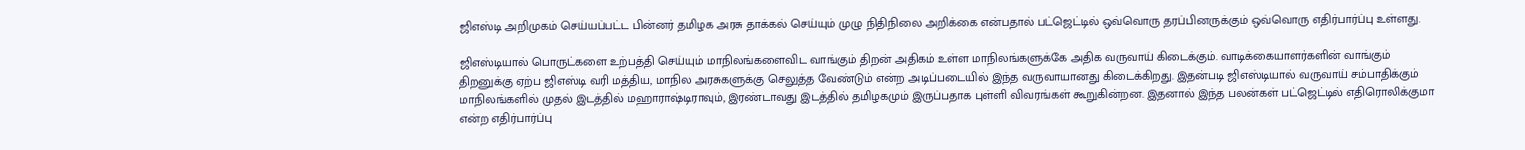ஜிஎஸ்டி அறிமுகம் செய்யப்பட்ட பின்னர் தமிழக அரசு தாக்கல் செய்யும் முழு நிதிநிலை அறிக்கை என்பதால் பட்ஜெட்டில் ஒவ்வொரு தரப்பினருக்கும் ஒவ்வொரு எதிர்பார்ப்பு உள்ளது.

ஜிஎஸ்டியால் பொருட்களை உற்பத்தி செய்யும் மாநிலங்களைவிட வாங்கும் திறன் அதிகம் உள்ள மாநிலங்களுக்கே அதிக வருவாய் கிடைக்கும். வாடிக்கையாளர்களின் வாங்கும் திறனுக்கு ஏற்ப ஜிஎஸ்டி வரி மத்திய, மாநில அரசுகளுக்கு செலுத்த வேண்டும் என்ற அடிப்படையில் இந்த வருவாயானது கிடைக்கிறது. இதன்படி ஜிஎஸ்டியால் வருவாய் சம்பாதிக்கும் மாநிலங்களில் முதல் இடத்தில் மஹாராஷ்டிராவும், இரண்டாவது இடத்தில் தமிழகமும் இருப்பதாக புள்ளி விவரங்கள் கூறுகின்றன. இதனால் இந்த பலன்கள் பட்ஜெட்டில் எதிரொலிக்குமா என்ற எதிர்பார்ப்பு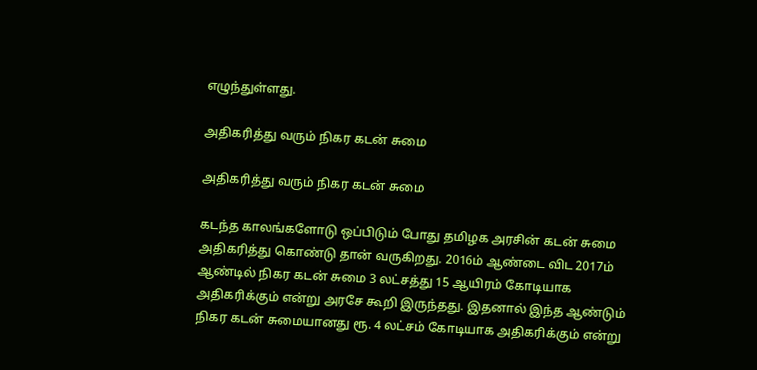எழுந்துள்ளது.

அதிகரித்து வரும் நிகர கடன் சுமை

அதிகரித்து வரும் நிகர கடன் சுமை

கடந்த காலங்களோடு ஒப்பிடும் போது தமிழக அரசின் கடன் சுமை அதிகரித்து கொண்டு தான் வருகிறது. 2016ம் ஆண்டை விட 2017ம் ஆண்டில் நிகர கடன் சுமை 3 லட்சத்து 15 ஆயிரம் கோடியாக அதிகரிக்கும் என்று அரசே கூறி இருந்தது. இதனால் இந்த ஆண்டும் நிகர கடன் சுமையானது ரூ. 4 லட்சம் கோடியாக அதிகரிக்கும் என்று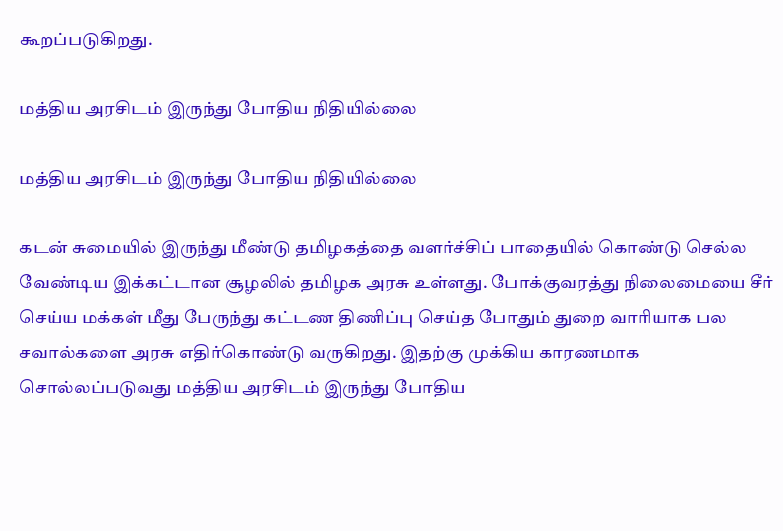கூறப்படுகிறது.

மத்திய அரசிடம் இருந்து போதிய நிதியில்லை

மத்திய அரசிடம் இருந்து போதிய நிதியில்லை

கடன் சுமையில் இருந்து மீண்டு தமிழகத்தை வளர்ச்சிப் பாதையில் கொண்டு செல்ல வேண்டிய இக்கட்டான சூழலில் தமிழக அரசு உள்ளது. போக்குவரத்து நிலைமையை சீர் செய்ய மக்கள் மீது பேருந்து கட்டண திணிப்பு செய்த போதும் துறை வாரியாக பல சவால்களை அரசு எதிர்கொண்டு வருகிறது. இதற்கு முக்கிய காரணமாக சொல்லப்படுவது மத்திய அரசிடம் இருந்து போதிய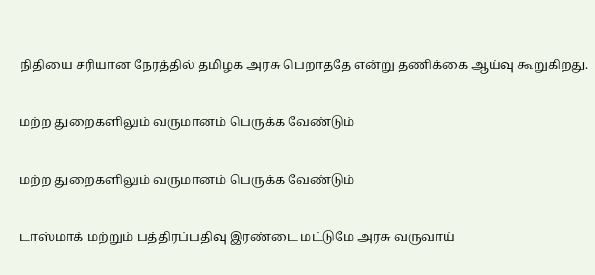நிதியை சரியான நேரத்தில் தமிழக அரசு பெறாததே என்று தணிக்கை ஆய்வு கூறுகிறது.

மற்ற துறைகளிலும் வருமானம் பெருக்க வேண்டும்

மற்ற துறைகளிலும் வருமானம் பெருக்க வேண்டும்

டாஸ்மாக் மற்றும் பத்திரப்பதிவு இரண்டை மட்டுமே அரசு வருவாய்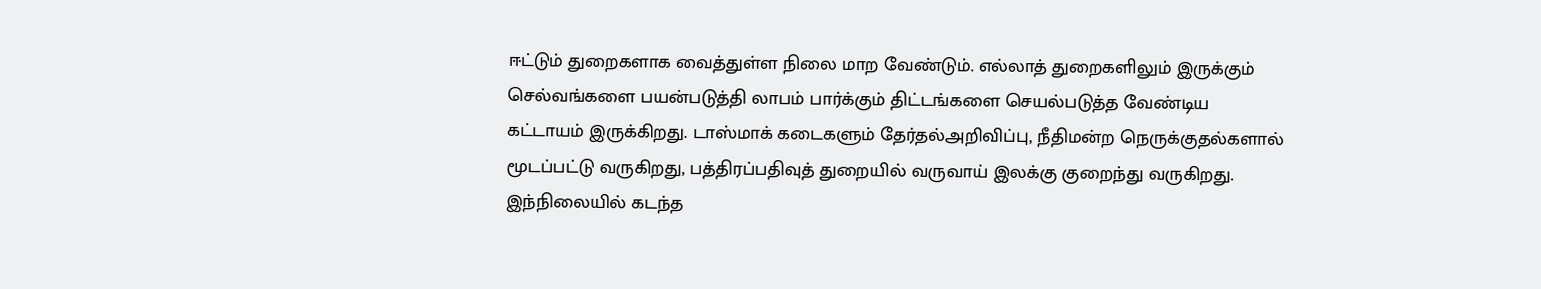ஈட்டும் துறைகளாக வைத்துள்ள நிலை மாற வேண்டும். எல்லாத் துறைகளிலும் இருக்கும் செல்வங்களை பயன்படுத்தி லாபம் பார்க்கும் திட்டங்களை செயல்படுத்த வேண்டிய கட்டாயம் இருக்கிறது. டாஸ்மாக் கடைகளும் தேர்தல்அறிவிப்பு, நீதிமன்ற நெருக்குதல்களால் மூடப்பட்டு வருகிறது, பத்திரப்பதிவுத் துறையில் வருவாய் இலக்கு குறைந்து வருகிறது. இந்நிலையில் கடந்த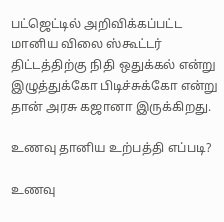பட்ஜெட்டில் அறிவிக்கப்பட்ட மானிய விலை ஸ்கூட்டர் திட்டத்திற்கு நிதி ஒதுக்கல் என்று இழுத்துக்கோ பிடிச்சுக்கோ என்று தான் அரசு கஜானா இருக்கிறது.

உணவு தானிய உற்பத்தி எப்படி?

உணவு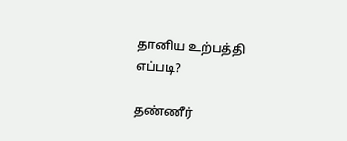தானிய உற்பத்தி எப்படி?

தண்ணீர்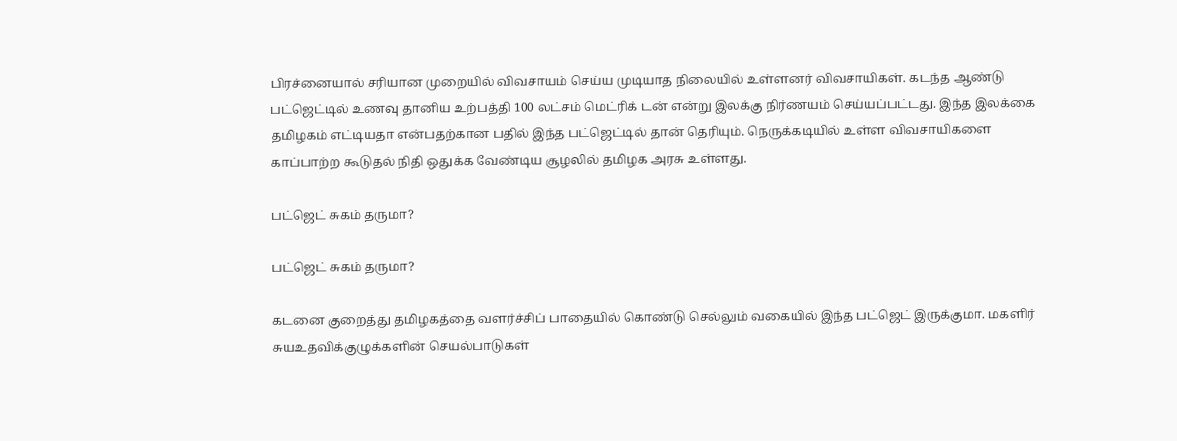பிரச்னையால் சரியான முறையில் விவசாயம் செய்ய முடியாத நிலையில் உள்ளனர் விவசாயிகள். கடந்த ஆண்டு பட்ஜெட்டில் உணவு தானிய உற்பத்தி 100 லட்சம் மெட்ரிக் டன் என்று இலக்கு நிர்ணயம் செய்யப்பட்டது. இந்த இலக்கை தமிழகம் எட்டியதா என்பதற்கான பதில் இந்த பட்ஜெட்டில் தான் தெரியும். நெருக்கடியில் உள்ள விவசாயிகளை காப்பாற்ற கூடுதல் நிதி ஒதுக்க வேண்டிய சூழலில் தமிழக அரசு உள்ளது.

பட்ஜெட் சுகம் தருமா?

பட்ஜெட் சுகம் தருமா?

கடனை குறைத்து தமிழகத்தை வளர்ச்சிப் பாதையில் கொண்டு செல்லும் வகையில் இந்த பட்ஜெட் இருக்குமா. மகளிர் சுயஉதவிக்குழுக்களின் செயல்பாடுகள்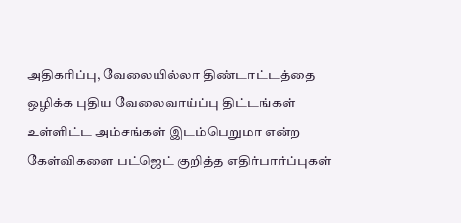அதிகரிப்பு, வேலையில்லா திண்டாட்டத்தை ஒழிக்க புதிய வேலைவாய்ப்பு திட்டங்கள் உள்ளிட்ட அம்சங்கள் இடம்பெறுமா என்ற கேள்விகளை பட்ஜெட் குறித்த எதிர்பார்ப்புகள்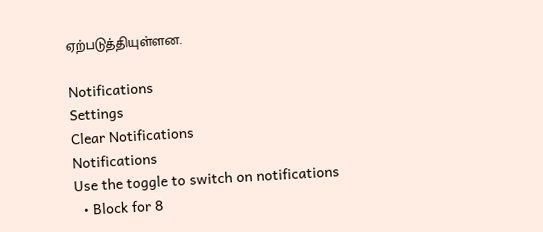ஏற்படுத்தியுள்ளன.

Notifications
Settings
Clear Notifications
Notifications
Use the toggle to switch on notifications
  • Block for 8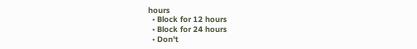hours
  • Block for 12 hours
  • Block for 24 hours
  • Don't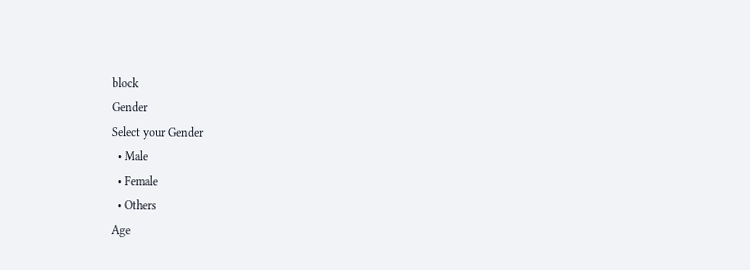block
Gender
Select your Gender
  • Male
  • Female
  • Others
Age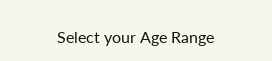Select your Age Range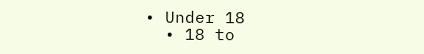• Under 18
  • 18 to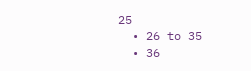25
  • 26 to 35
  • 36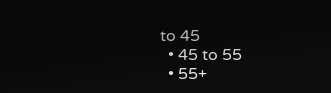to 45
  • 45 to 55
  • 55+